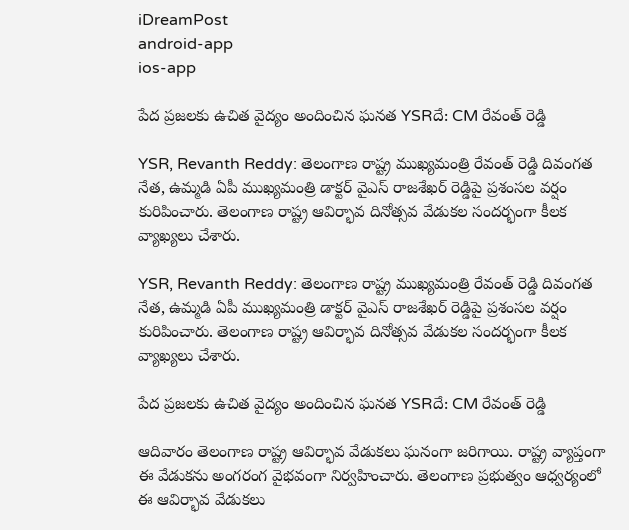iDreamPost
android-app
ios-app

పేద ప్రజలకు ఉచిత వైద్యం అందించిన ఘనత YSRదే: CM రేవంత్ రెడ్డి

YSR, Revanth Reddy: తెలంగాణ రాష్ట్ర ముఖ్యమంత్రి రేవంత్ రెడ్డి దివంగత నేత, ఉమ్మడి ఏపీ ముఖ్యమంత్రి డాక్టర్ వైఎస్ రాజశేఖర్ రెడ్డిపై ప్రశంసల వర్షం కురిపించారు. తెలంగాణ రాష్ట్ర ఆవిర్భావ దినోత్సవ వేడుకల సందర్భంగా కీలక వ్యాఖ్యలు చేశారు.

YSR, Revanth Reddy: తెలంగాణ రాష్ట్ర ముఖ్యమంత్రి రేవంత్ రెడ్డి దివంగత నేత, ఉమ్మడి ఏపీ ముఖ్యమంత్రి డాక్టర్ వైఎస్ రాజశేఖర్ రెడ్డిపై ప్రశంసల వర్షం కురిపించారు. తెలంగాణ రాష్ట్ర ఆవిర్భావ దినోత్సవ వేడుకల సందర్భంగా కీలక వ్యాఖ్యలు చేశారు.

పేద ప్రజలకు ఉచిత వైద్యం అందించిన ఘనత YSRదే: CM రేవంత్ రెడ్డి

ఆదివారం తెలంగాణ రాష్ట్ర ఆవిర్భావ వేడుకలు ఘనంగా జరిగాయి. రాష్ట్ర వ్యాప్తంగా ఈ వేడుకను అంగరంగ వైభవంగా నిర్వహించారు. తెలంగాణ ప్రభుత్వం ఆధ్వర్యంలో ఈ ఆవిర్భావ వేడుకలు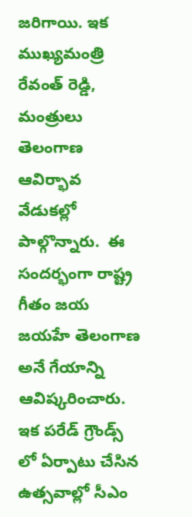జరిగాయి. ఇక ముఖ్యమంత్రి రేవంత్ రెడ్డి, మంత్రులు తెలంగాణ ఆవిర్భావ వేడుకల్లో పాల్గొన్నారు.  ఈ సందర్భంగా రాష్ట్ర గీతం జయ జయహే తెలంగాణ అనే గేయాన్ని ఆవిష్కరించారు. ఇక పరేడ్ గ్రౌండ్స్ లో ఏర్పాటు చేసిన ఉత్సవాల్లో సీఎం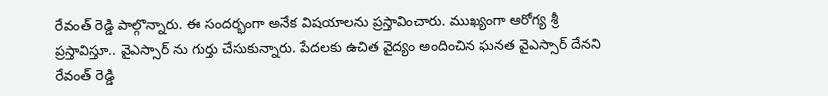రేవంత్ రెడ్డి పాల్గొన్నారు. ఈ సందర్భంగా అనేక విషయాలను ప్రస్తావించారు. ముఖ్యంగా ఆరోగ్య శ్రీ ప్రస్తావిస్తూ.. వైఎస్సార్ ను గుర్తు చేసుకున్నారు. పేదలకు ఉచిత వైద్యం అందించిన ఘనత వైఎస్సార్ దేనని రేవంత్ రెడ్డి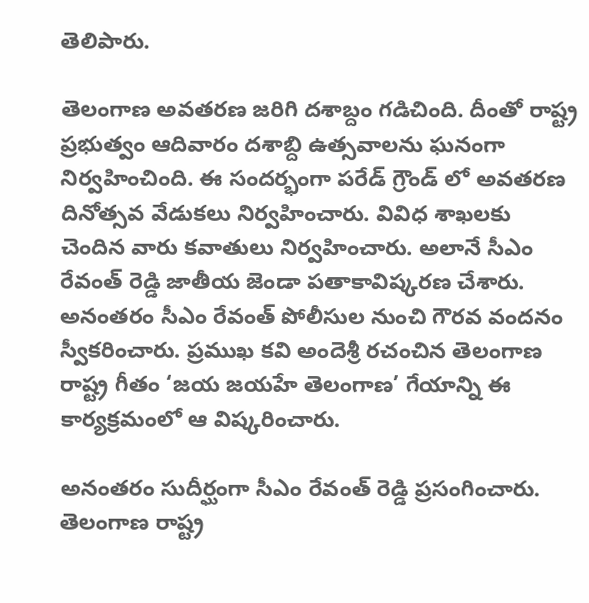తెలిపారు.

తెలంగాణ అవతరణ జరిగి దశాబ్దం గడిచింది. దీంతో రాష్ట్ర ప్రభుత్వం ఆదివారం దశాబ్ది ఉత్సవాలను ఘనంగా నిర్వహించింది. ఈ సందర్భంగా పరేడ్ గ్రౌండ్ లో అవతరణ దినోత్సవ వేడుకలు నిర్వహించారు. వివిధ శాఖలకు చెందిన వారు కవాతులు నిర్వహించారు. అలానే సీఎం రేవంత్ రెడ్డి జాతీయ జెండా పతాకావిష్కరణ చేశారు.  అనంతరం సీఎం రేవంత్ పోలీసుల నుంచి గౌరవ వందనం స్వీకరించారు. ప్రముఖ కవి అందెశ్రీ రచంచిన తెలంగాణ రాష్ట్ర గీతం ‘జయ జయహే తెలంగాణ’ గేయాన్ని ఈ కార్యక్రమంలో ఆ విష్కరించారు.

అనంతరం సుదీర్ఘంగా సీఎం రేవంత్ రెడ్డి ప్రసంగించారు. తెలంగాణ రాష్ట్ర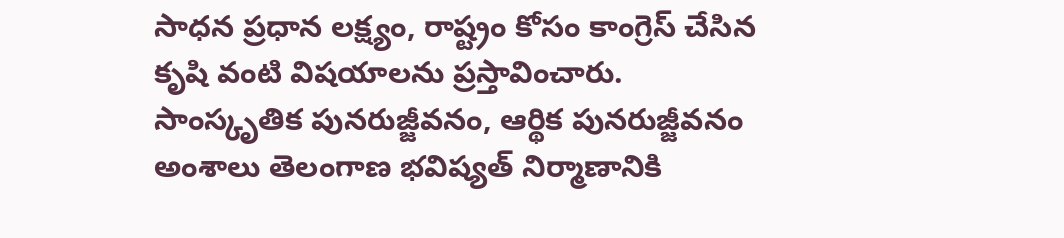సాధన ప్రధాన లక్ష్యం, రాష్ట్రం కోసం కాంగ్రెస్ చేసిన కృషి వంటి విషయాలను ప్రస్తావించారు. సాంస్కృతిక పునరుజ్జీవనం, ఆర్థిక పునరుజ్జీవనం అంశాలు తెలంగాణ భవిష్యత్ నిర్మాణానికి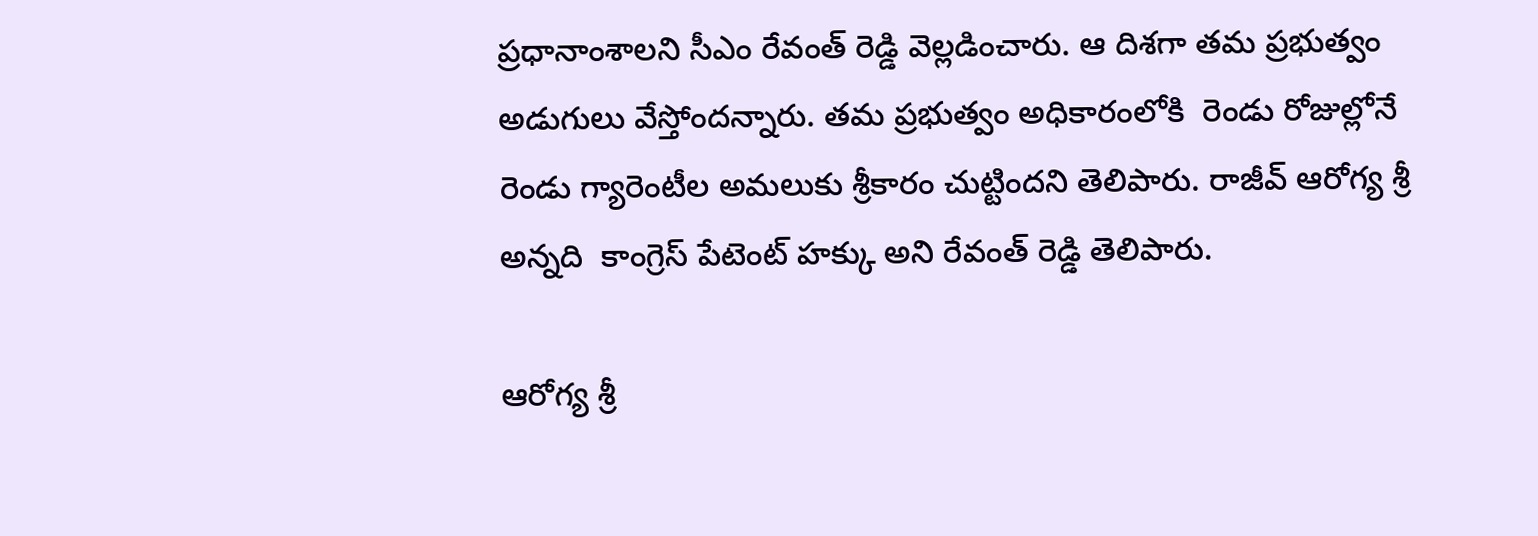ప్రధానాంశాలని సీఎం రేవంత్ రెడ్డి వెల్లడించారు. ఆ దిశగా తమ ప్రభుత్వం అడుగులు వేస్తోందన్నారు. తమ ప్రభుత్వం అధికారంలోకి  రెండు రోజుల్లోనే రెండు గ్యారెంటీల అమలుకు శ్రీకారం చుట్టిందని తెలిపారు. రాజీవ్ ఆరోగ్య శ్రీ అన్నది  కాంగ్రెస్ పేటెంట్ హక్కు అని రేవంత్ రెడ్డి తెలిపారు.

ఆరోగ్య శ్రీ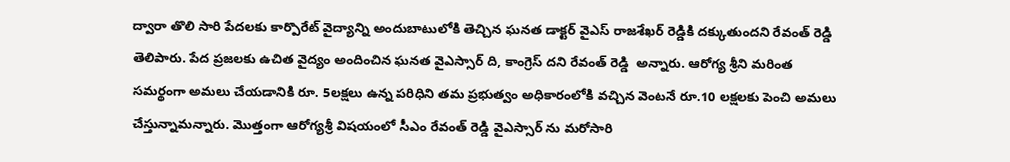ద్వారా తొలి సారి పేదలకు కార్పొరేట్ వైద్యాన్ని అందుబాటులోకి తెచ్చిన ఘనత డాక్టర్ వైఎస్ రాజశేఖర్ రెడ్డికి దక్కుతుందని రేవంత్ రెడ్డి తెలిపారు. పేద ప్రజలకు ఉచిత వైద్యం అందించిన ఘనత వైఎస్సార్ ది, కాంగ్రెస్ దని రేవంత్ రెడ్డి  అన్నారు. ఆరోగ్య శ్రీని మరింత సమర్థంగా అమలు చేయడానికి రూ. 5లక్షలు ఉన్న పరిధిని తమ ప్రభుత్వం అధికారంలోకి వచ్చిన వెంటనే రూ.10 లక్షలకు పెంచి అమలు చేస్తున్నామన్నారు. మొత్తంగా ఆరోగ్యశ్రీ విషయంలో సీఎం రేవంత్ రెడ్డి వైఎస్సార్ ను మరోసారి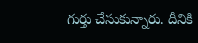గుర్తు చేసుకున్నారు. దీనికి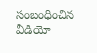సంబంధించిన వీడియో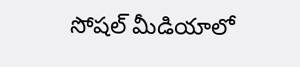సోషల్ మీడియాలో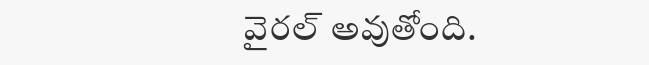వైరల్ అవుతోంది.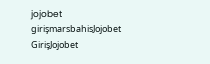jojobet girişmarsbahisJojobet GirişJojobet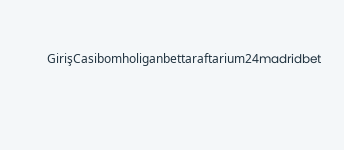GirişCasibomholiganbettaraftarium24madridbet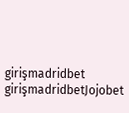girişmadridbet girişmadridbetJojobet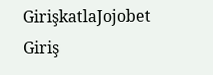GirişkatlaJojobet Giriş